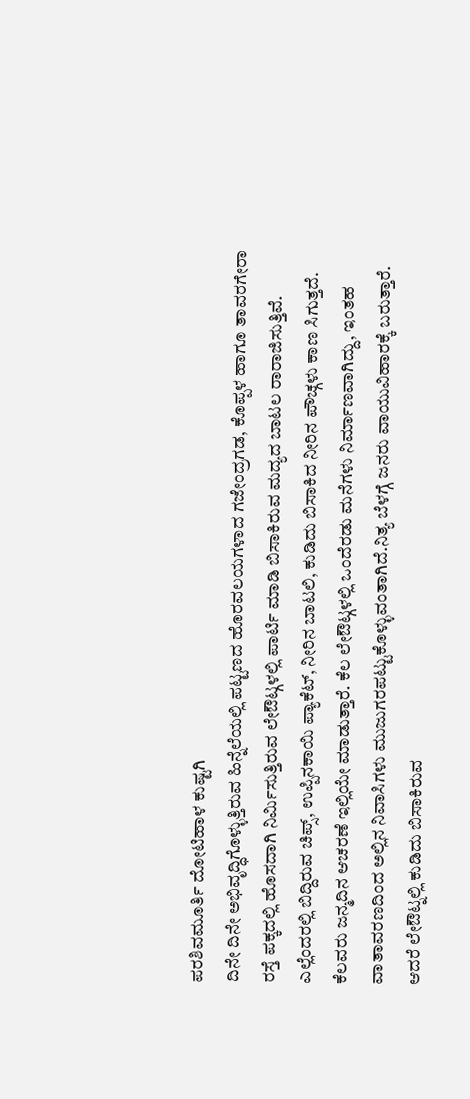ಪರಶಿವಮೂರ್ತಿ ದೋಟಿಹಾಳ ಕುಷ್ಟಗಿ
ದಿನೇ ದಿನೇ ಅಭಿವೃದ್ಧಿಗೊಳ್ಳುತ್ತಿರುವ ಹಿನ್ನೆಲೆಯಲ್ಲಿ ಪಟ್ಟಣದ ಹೊರವಲಯಗಳಾದ ಗಜೇಂದ್ರಗಡ, ಕೊಪ್ಪಳ ಹಾಗೂ ತಾವರಗೇರಾ ರಸ್ತೆ ಪಕ್ಕದಲ್ಲಿ ಹೊಸದಾಗಿ ನಿರ್ಮಿಸುತ್ತಿರುವ ಲೇಔಟ್ಗಳಲ್ಲಿ ಪಾರ್ಟಿ ಮಾಡಿ ಬಿಸಾಕಿರುವ ಮದ್ಯದ ಬಾಟಲ ರಾರಾಜಿಸುತ್ತಿವೆ. ಎಲ್ಲೆಂದರಲ್ಲಿ ಬಿದ್ದಿರುವ ಚಿಪ್ಸ್, ಉಪ್ಪಿನಕಾಯಿ ಪ್ಯಾಕೆಟ್, ನೀರಿನ ಬಾಟಲಿ, ಕುಡಿದು ಬಿಸಾಕಿದ ನೀರಿನ ಪೌಚ್ಗಳು ಕಾಣ ಸಿಗುತ್ತದೆ.
ಕೆಲವರು ಜನ್ಮದಿನ ಆಚರಣೆ ಇಲ್ಲಿಯೇ ಮಾಡುತ್ತಾರೆ. ಕೆಲ ಲೇಔಟ್ಗಳಲ್ಲಿ ಒಂದೆರಡು ಮನೆಗಳು ನಿರ್ಮಾಣವಾಗಿದ್ದು, ಇಂತಹ ವಾತಾವರಣದಿಂದ ಅಲ್ಲಿನ ನಿವಾಸಿಗಳು ಮುಜುಗರಪಟ್ಟುಕೊಳ್ಳುವಂತಾಗಿದೆ.ನಿತ್ಯ ಬೆಳಗ್ಗೆ ಜನರು ವಾಯುವಿಹಾರಕ್ಕೆ ಬರುತ್ತಾರೆ. ಆದರೆ ಲೇಔಟ್ನಲ್ಲಿ ಕುಡಿದು ಬಿಸಾಕಿರುವ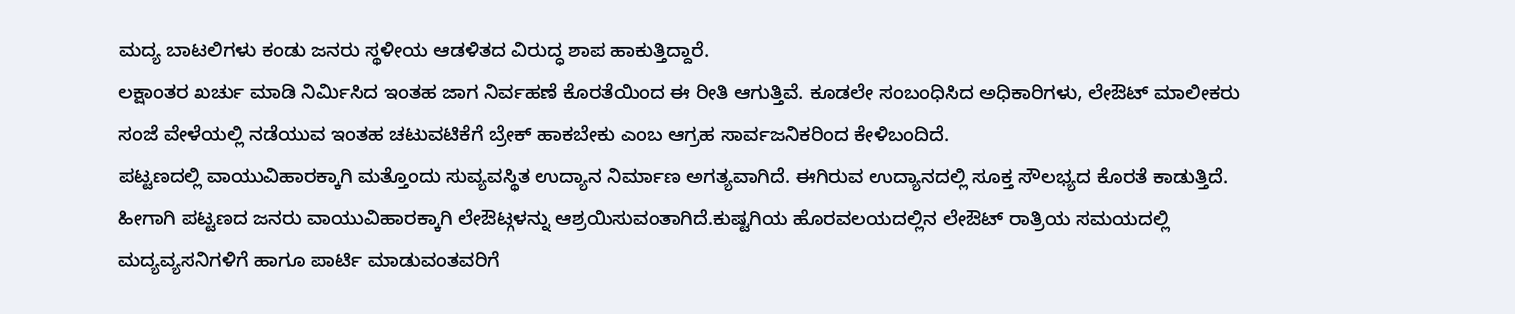ಮದ್ಯ ಬಾಟಲಿಗಳು ಕಂಡು ಜನರು ಸ್ಥಳೀಯ ಆಡಳಿತದ ವಿರುದ್ಧ ಶಾಪ ಹಾಕುತ್ತಿದ್ದಾರೆ.
ಲಕ್ಷಾಂತರ ಖರ್ಚು ಮಾಡಿ ನಿರ್ಮಿಸಿದ ಇಂತಹ ಜಾಗ ನಿರ್ವಹಣೆ ಕೊರತೆಯಿಂದ ಈ ರೀತಿ ಆಗುತ್ತಿವೆ. ಕೂಡಲೇ ಸಂಬಂಧಿಸಿದ ಅಧಿಕಾರಿಗಳು, ಲೇಔಟ್ ಮಾಲೀಕರು ಸಂಜೆ ವೇಳೆಯಲ್ಲಿ ನಡೆಯುವ ಇಂತಹ ಚಟುವಟಿಕೆಗೆ ಬ್ರೇಕ್ ಹಾಕಬೇಕು ಎಂಬ ಆಗ್ರಹ ಸಾರ್ವಜನಿಕರಿಂದ ಕೇಳಿಬಂದಿದೆ.
ಪಟ್ಟಣದಲ್ಲಿ ವಾಯುವಿಹಾರಕ್ಕಾಗಿ ಮತ್ತೊಂದು ಸುವ್ಯವಸ್ಥಿತ ಉದ್ಯಾನ ನಿರ್ಮಾಣ ಅಗತ್ಯವಾಗಿದೆ. ಈಗಿರುವ ಉದ್ಯಾನದಲ್ಲಿ ಸೂಕ್ತ ಸೌಲಭ್ಯದ ಕೊರತೆ ಕಾಡುತ್ತಿದೆ. ಹೀಗಾಗಿ ಪಟ್ಟಣದ ಜನರು ವಾಯುವಿಹಾರಕ್ಕಾಗಿ ಲೇಔಟ್ಗಳನ್ನು ಆಶ್ರಯಿಸುವಂತಾಗಿದೆ.ಕುಷ್ಟಗಿಯ ಹೊರವಲಯದಲ್ಲಿನ ಲೇಔಟ್ ರಾತ್ರಿಯ ಸಮಯದಲ್ಲಿ ಮದ್ಯವ್ಯಸನಿಗಳಿಗೆ ಹಾಗೂ ಪಾರ್ಟಿ ಮಾಡುವಂತವರಿಗೆ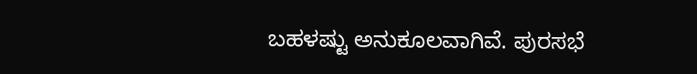ಬಹಳಷ್ಟು ಅನುಕೂಲವಾಗಿವೆ. ಪುರಸಭೆ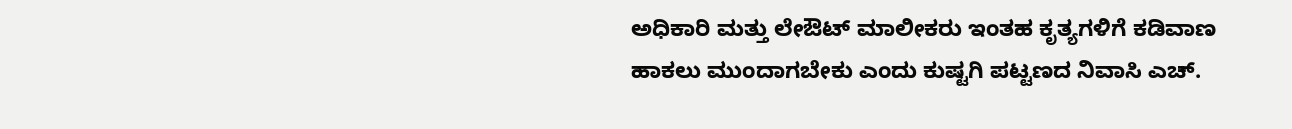ಅಧಿಕಾರಿ ಮತ್ತು ಲೇಔಟ್ ಮಾಲೀಕರು ಇಂತಹ ಕೃತ್ಯಗಳಿಗೆ ಕಡಿವಾಣ ಹಾಕಲು ಮುಂದಾಗಬೇಕು ಎಂದು ಕುಷ್ಟಗಿ ಪಟ್ಟಣದ ನಿವಾಸಿ ಎಚ್.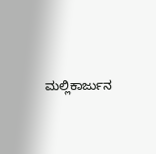ಮಲ್ಲಿಕಾರ್ಜುನ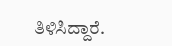ತಿಳಿಸಿದ್ದಾರೆ.